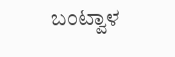ಬಂಟ್ವಾಳ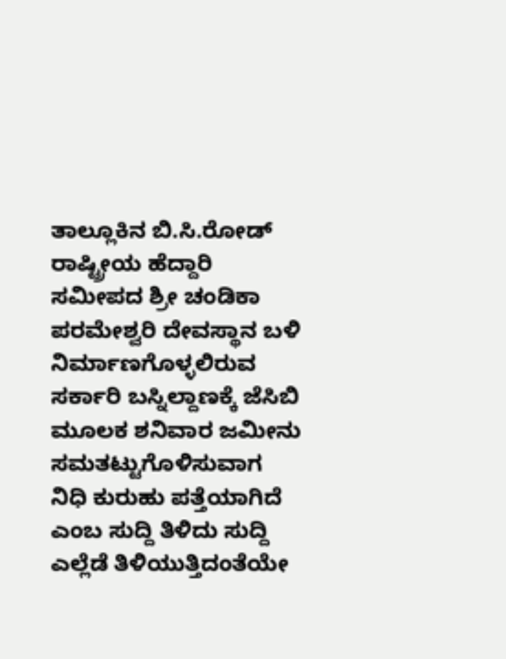ತಾಲ್ಲೂಕಿನ ಬಿ.ಸಿ.ರೋಡ್ ರಾಷ್ಟ್ರೀಯ ಹೆದ್ದಾರಿ ಸಮೀಪದ ಶ್ರೀ ಚಂಡಿಕಾ ಪರಮೇಶ್ವರಿ ದೇವಸ್ಥಾನ ಬಳಿ ನಿರ್ಮಾಣಗೊಳ್ಳಲಿರುವ ಸರ್ಕಾರಿ ಬಸ್ನಿಲ್ದಾಣಕ್ಕೆ ಜೆಸಿಬಿ ಮೂಲಕ ಶನಿವಾರ ಜಮೀನು ಸಮತಟ್ಟುಗೊಳಿಸುವಾಗ ನಿಧಿ ಕುರುಹು ಪತ್ತೆಯಾಗಿದೆ ಎಂಬ ಸುದ್ದಿ ತಿಳಿದು ಸುದ್ದಿ ಎಲ್ಲೆಡೆ ತಿಳಿಯುತ್ತಿದಂತೆಯೇ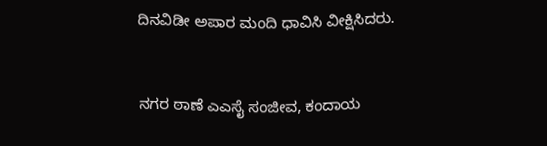ದಿನವಿಡೀ ಅಪಾರ ಮಂದಿ ಧಾವಿಸಿ ವೀಕ್ಷಿಸಿದರು.


ನಗರ ಠಾಣೆ ಎಎಸೈ ಸಂಜೀವ, ಕಂದಾಯ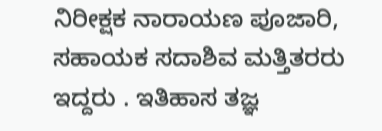ನಿರೀಕ್ಷಕ ನಾರಾಯಣ ಪೂಜಾರಿ, ಸಹಾಯಕ ಸದಾಶಿವ ಮತ್ತಿತರರು ಇದ್ದರು . ಇತಿಹಾಸ ತಜ್ಞ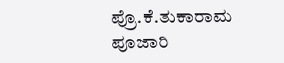ಪ್ರೊ.ಕೆ.ತುಕಾರಾಮ ಪೂಜಾರಿ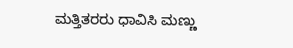ಮತ್ತಿತರರು ಧಾವಿಸಿ ಮಣ್ಣು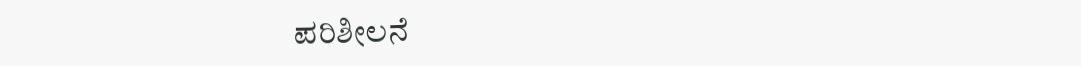ಪರಿಶೀಲನೆ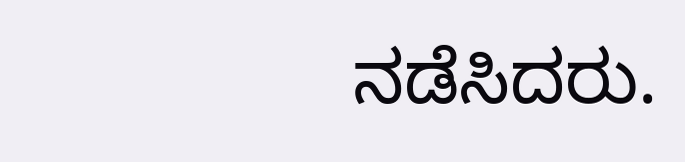ನಡೆಸಿದರು.